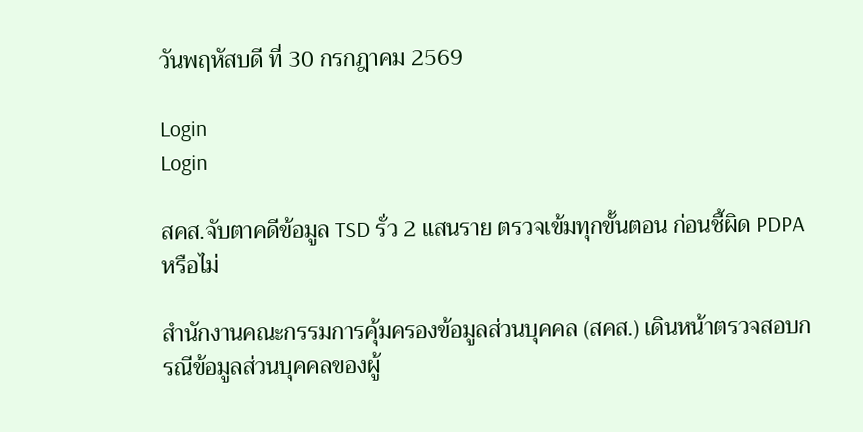วันพฤหัสบดี ที่ 30 กรกฎาคม 2569

Login
Login

สคส.จับตาคดีข้อมูล TSD รั่ว 2 แสนราย ตรวจเข้มทุกขั้นตอน ก่อนชี้ผิด PDPA หรือไม่

สำนักงานคณะกรรมการคุ้มครองข้อมูลส่วนบุคคล (สคส.) เดินหน้าตรวจสอบกรณีข้อมูลส่วนบุคคลของผู้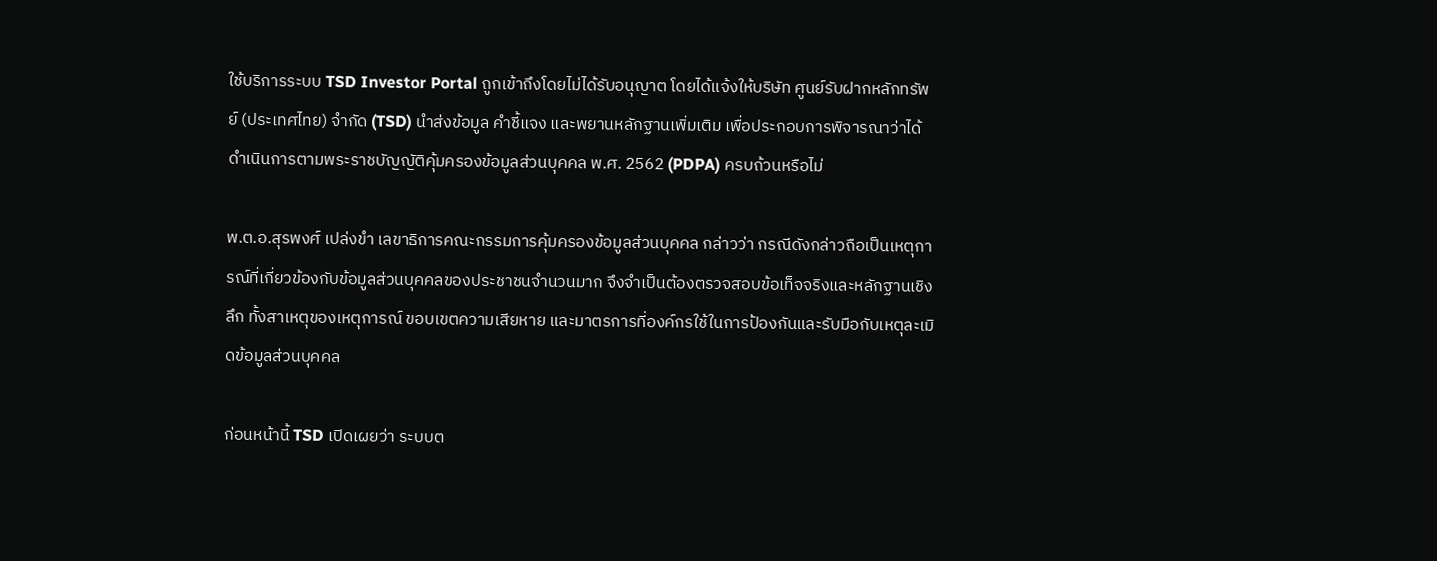ใช้บริการระบบ TSD Investor Portal ถูกเข้าถึงโดยไม่ได้รับอนุญาต โดยได้แจ้งให้บริษัท ศูนย์รับฝากหลักทรัพย์ (ประเทศไทย) จำกัด (TSD) นำส่งข้อมูล คำชี้แจง และพยานหลักฐานเพิ่มเติม เพื่อประกอบการพิจารณาว่าได้ดำเนินการตามพระราชบัญญัติคุ้มครองข้อมูลส่วนบุคคล พ.ศ. 2562 (PDPA) ครบถ้วนหรือไม่

พ.ต.อ.สุรพงศ์ เปล่งขำ เลขาธิการคณะกรรมการคุ้มครองข้อมูลส่วนบุคคล กล่าวว่า กรณีดังกล่าวถือเป็นเหตุการณ์ที่เกี่ยวข้องกับข้อมูลส่วนบุคคลของประชาชนจำนวนมาก จึงจำเป็นต้องตรวจสอบข้อเท็จจริงและหลักฐานเชิงลึก ทั้งสาเหตุของเหตุการณ์ ขอบเขตความเสียหาย และมาตรการที่องค์กรใช้ในการป้องกันและรับมือกับเหตุละเมิดข้อมูลส่วนบุคคล

ก่อนหน้านี้ TSD เปิดเผยว่า ระบบต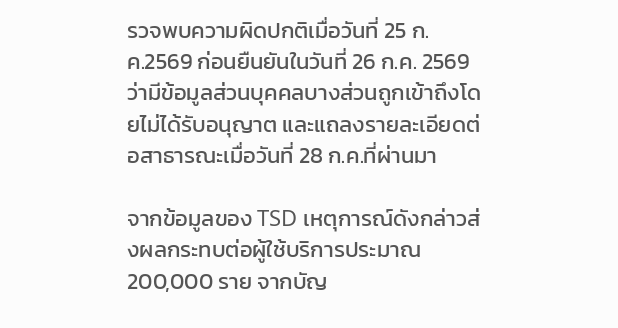รวจพบความผิดปกติเมื่อวันที่ 25 ก.ค.2569 ก่อนยืนยันในวันที่ 26 ก.ค. 2569 ว่ามีข้อมูลส่วนบุคคลบางส่วนถูกเข้าถึงโดยไม่ได้รับอนุญาต และแถลงรายละเอียดต่อสาธารณะเมื่อวันที่ 28 ก.ค.ที่ผ่านมา

จากข้อมูลของ TSD เหตุการณ์ดังกล่าวส่งผลกระทบต่อผู้ใช้บริการประมาณ 200,000 ราย จากบัญ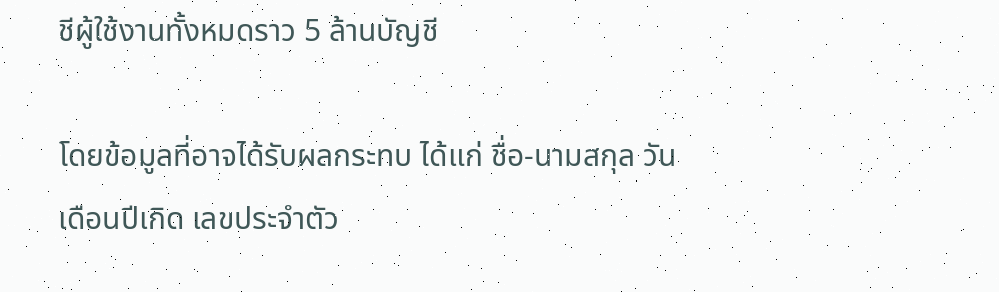ชีผู้ใช้งานทั้งหมดราว 5 ล้านบัญชี

โดยข้อมูลที่อาจได้รับผลกระทบ ได้แก่ ชื่อ-นามสกุล วันเดือนปีเกิด เลขประจำตัว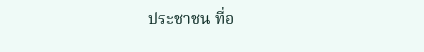ประชาชน ที่อ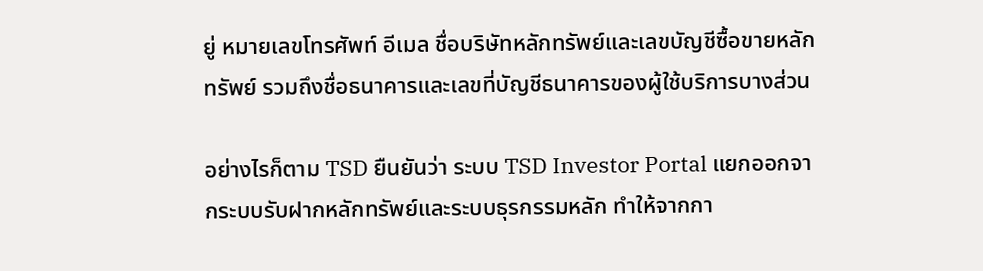ยู่ หมายเลขโทรศัพท์ อีเมล ชื่อบริษัทหลักทรัพย์และเลขบัญชีซื้อขายหลักทรัพย์ รวมถึงชื่อธนาคารและเลขที่บัญชีธนาคารของผู้ใช้บริการบางส่วน

อย่างไรก็ตาม TSD ยืนยันว่า ระบบ TSD Investor Portal แยกออกจากระบบรับฝากหลักทรัพย์และระบบธุรกรรมหลัก ทำให้จากกา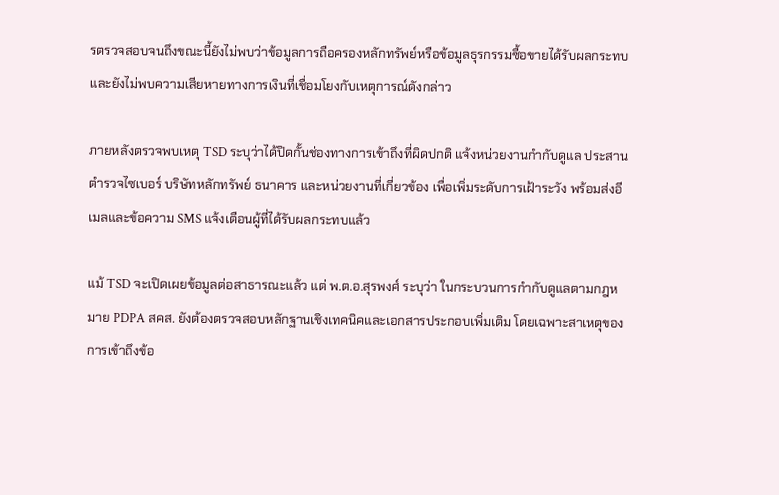รตรวจสอบจนถึงขณะนี้ยังไม่พบว่าข้อมูลการถือครองหลักทรัพย์หรือข้อมูลธุรกรรมซื้อขายได้รับผลกระทบ และยังไม่พบความเสียหายทางการเงินที่เชื่อมโยงกับเหตุการณ์ดังกล่าว

ภายหลังตรวจพบเหตุ TSD ระบุว่าได้ปิดกั้นช่องทางการเข้าถึงที่ผิดปกติ แจ้งหน่วยงานกำกับดูแล ประสานตำรวจไซเบอร์ บริษัทหลักทรัพย์ ธนาคาร และหน่วยงานที่เกี่ยวข้อง เพื่อเพิ่มระดับการเฝ้าระวัง พร้อมส่งอีเมลและข้อความ SMS แจ้งเตือนผู้ที่ได้รับผลกระทบแล้ว

แม้ TSD จะเปิดเผยข้อมูลต่อสาธารณะแล้ว แต่ พ.ต.อ.สุรพงศ์ ระบุว่า ในกระบวนการกำกับดูแลตามกฎหมาย PDPA สคส. ยังต้องตรวจสอบหลักฐานเชิงเทคนิคและเอกสารประกอบเพิ่มเติม โดยเฉพาะสาเหตุของการเข้าถึงข้อ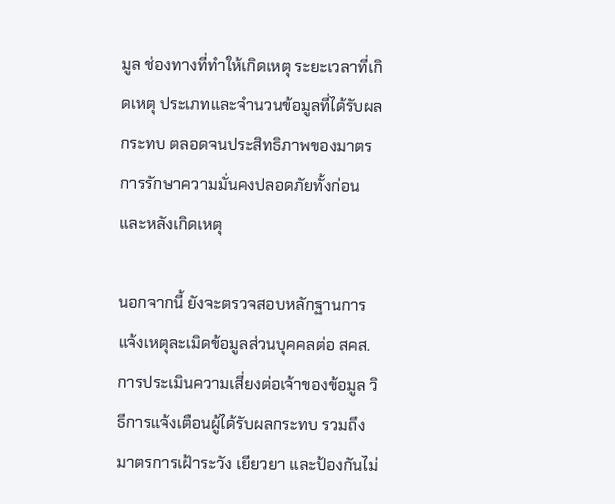มูล ช่องทางที่ทำให้เกิดเหตุ ระยะเวลาที่เกิดเหตุ ประเภทและจำนวนข้อมูลที่ได้รับผลกระทบ ตลอดจนประสิทธิภาพของมาตรการรักษาความมั่นคงปลอดภัยทั้งก่อนและหลังเกิดเหตุ

นอกจากนี้ ยังจะตรวจสอบหลักฐานการแจ้งเหตุละเมิดข้อมูลส่วนบุคคลต่อ สคส. การประเมินความเสี่ยงต่อเจ้าของข้อมูล วิธีการแจ้งเตือนผู้ได้รับผลกระทบ รวมถึงมาตรการเฝ้าระวัง เยียวยา และป้องกันไม่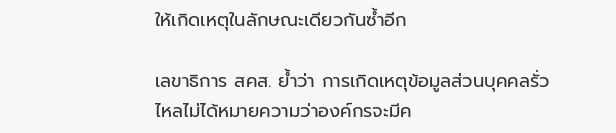ให้เกิดเหตุในลักษณะเดียวกันซ้ำอีก

เลขาธิการ สคส. ย้ำว่า การเกิดเหตุข้อมูลส่วนบุคคลรั่วไหลไม่ได้หมายความว่าองค์กรจะมีค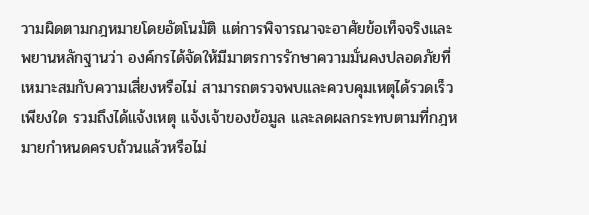วามผิดตามกฎหมายโดยอัตโนมัติ แต่การพิจารณาจะอาศัยข้อเท็จจริงและพยานหลักฐานว่า องค์กรได้จัดให้มีมาตรการรักษาความมั่นคงปลอดภัยที่เหมาะสมกับความเสี่ยงหรือไม่ สามารถตรวจพบและควบคุมเหตุได้รวดเร็วเพียงใด รวมถึงได้แจ้งเหตุ แจ้งเจ้าของข้อมูล และลดผลกระทบตามที่กฎหมายกำหนดครบถ้วนแล้วหรือไม่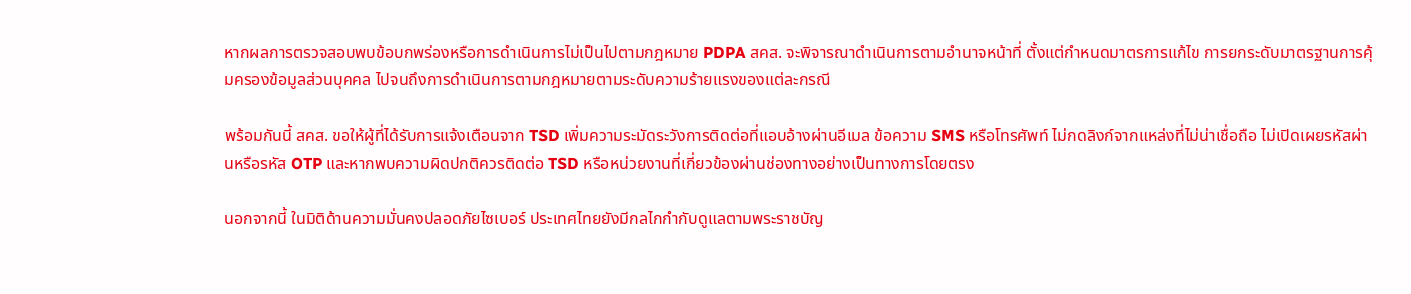หากผลการตรวจสอบพบข้อบกพร่องหรือการดำเนินการไม่เป็นไปตามกฎหมาย PDPA สคส. จะพิจารณาดำเนินการตามอำนาจหน้าที่ ตั้งแต่กำหนดมาตรการแก้ไข การยกระดับมาตรฐานการคุ้มครองข้อมูลส่วนบุคคล ไปจนถึงการดำเนินการตามกฎหมายตามระดับความร้ายแรงของแต่ละกรณี

พร้อมกันนี้ สคส. ขอให้ผู้ที่ได้รับการแจ้งเตือนจาก TSD เพิ่มความระมัดระวังการติดต่อที่แอบอ้างผ่านอีเมล ข้อความ SMS หรือโทรศัพท์ ไม่กดลิงก์จากแหล่งที่ไม่น่าเชื่อถือ ไม่เปิดเผยรหัสผ่านหรือรหัส OTP และหากพบความผิดปกติควรติดต่อ TSD หรือหน่วยงานที่เกี่ยวข้องผ่านช่องทางอย่างเป็นทางการโดยตรง

นอกจากนี้ ในมิติด้านความมั่นคงปลอดภัยไซเบอร์ ประเทศไทยยังมีกลไกกำกับดูแลตามพระราชบัญ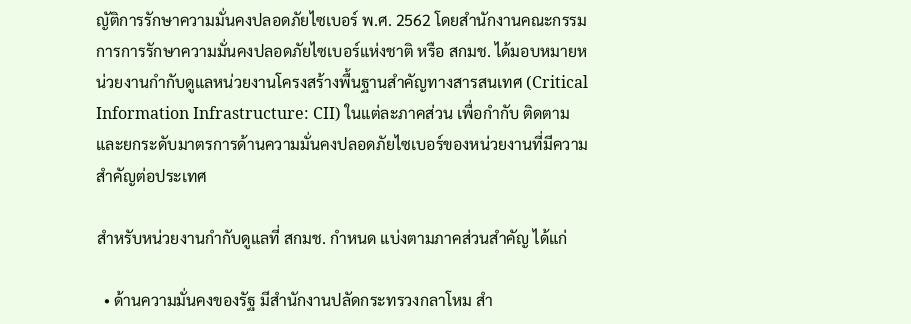ญัติการรักษาความมั่นคงปลอดภัยไซเบอร์ พ.ศ. 2562 โดยสำนักงานคณะกรรมการการรักษาความมั่นคงปลอดภัยไซเบอร์แห่งชาติ หรือ สกมช. ได้มอบหมายหน่วยงานกำกับดูแลหน่วยงานโครงสร้างพื้นฐานสำคัญทางสารสนเทศ (Critical Information Infrastructure: CII) ในแต่ละภาคส่วน เพื่อกำกับ ติดตาม และยกระดับมาตรการด้านความมั่นคงปลอดภัยไซเบอร์ของหน่วยงานที่มีความสำคัญต่อประเทศ

สำหรับหน่วยงานกำกับดูแลที่ สกมช. กำหนด แบ่งตามภาคส่วนสำคัญ ได้แก่

  • ด้านความมั่นคงของรัฐ มีสำนักงานปลัดกระทรวงกลาโหม สำ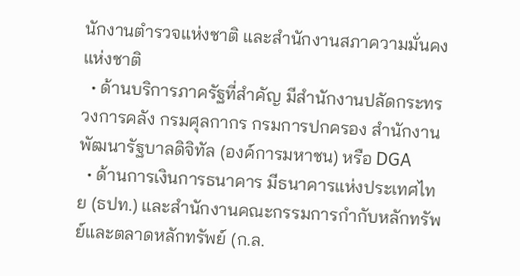นักงานตำรวจแห่งชาติ และสำนักงานสภาความมั่นคงแห่งชาติ
  • ด้านบริการภาครัฐที่สำคัญ มีสำนักงานปลัดกระทรวงการคลัง กรมศุลกากร กรมการปกครอง สำนักงานพัฒนารัฐบาลดิจิทัล (องค์การมหาชน) หรือ DGA
  • ด้านการเงินการธนาคาร มีธนาคารแห่งประเทศไทย (ธปท.) และสำนักงานคณะกรรมการกำกับหลักทรัพย์และตลาดหลักทรัพย์ (ก.ล.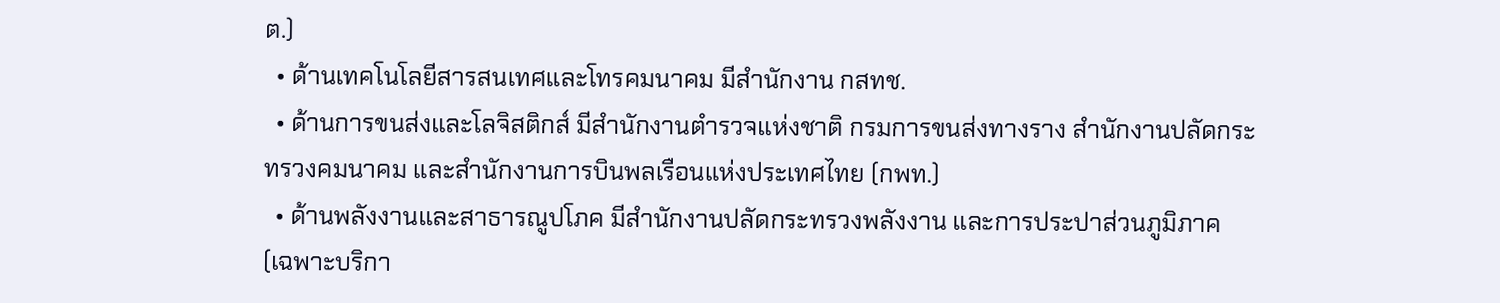ต.)
  • ด้านเทคโนโลยีสารสนเทศและโทรคมนาคม มีสำนักงาน กสทช.
  • ด้านการขนส่งและโลจิสติกส์ มีสำนักงานตำรวจแห่งชาติ กรมการขนส่งทางราง สำนักงานปลัดกระทรวงคมนาคม และสำนักงานการบินพลเรือนแห่งประเทศไทย (กพท.)
  • ด้านพลังงานและสาธารณูปโภค มีสำนักงานปลัดกระทรวงพลังงาน และการประปาส่วนภูมิภาค (เฉพาะบริกา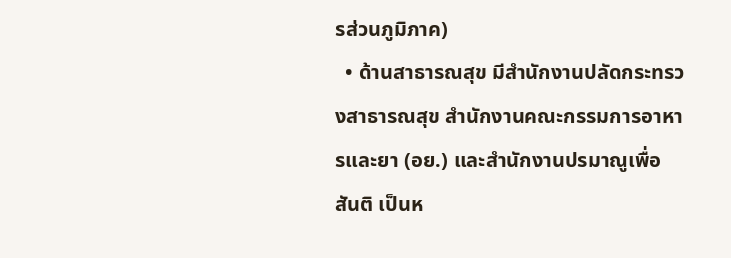รส่วนภูมิภาค)
  • ด้านสาธารณสุข มีสำนักงานปลัดกระทรวงสาธารณสุข สำนักงานคณะกรรมการอาหารและยา (อย.) และสำนักงานปรมาณูเพื่อสันติ เป็นห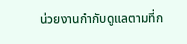น่วยงานกำกับดูแลตามที่ก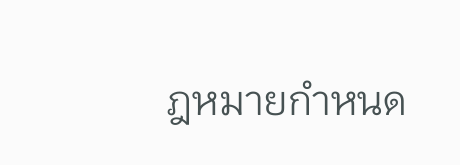ฎหมายกำหนด